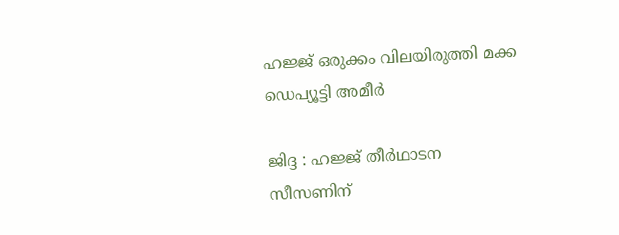ഹജ്ജ് ഒരുക്കം വിലയിരുത്തി മക്ക ഡെപ്യൂട്ടി അമീർ

ജിദ്ദ : ഹജ്ജ് തീർഥാടന സീസണിന്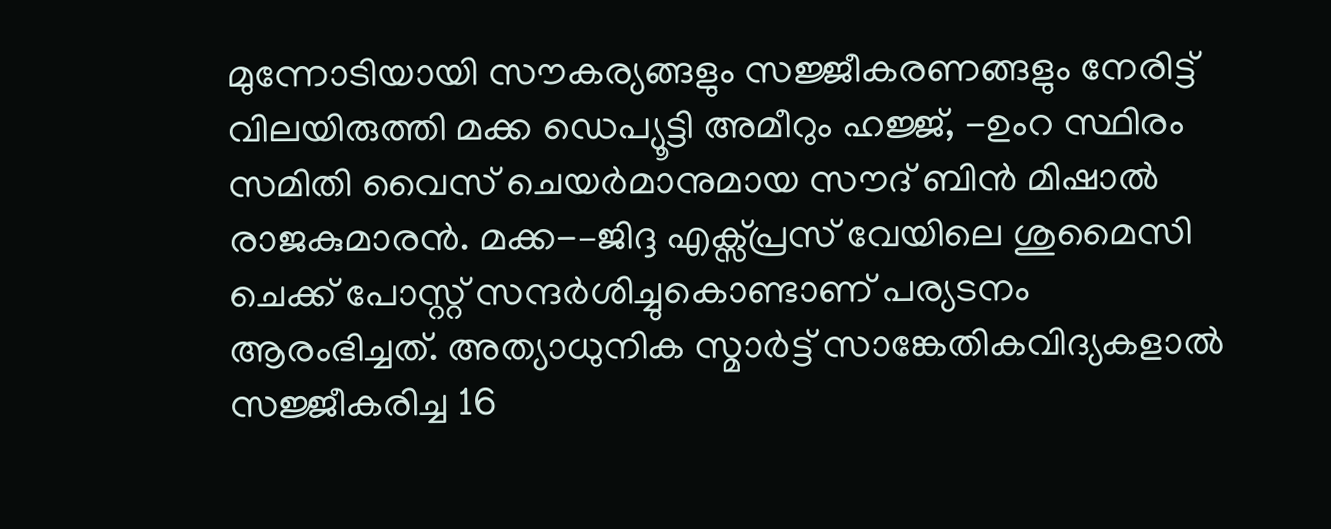മുന്നോടിയായി സൗകര്യങ്ങളും സജ്ജീകരണങ്ങളും നേരിട്ട് വിലയിരുത്തി മക്ക ഡെപ്യൂട്ടി അമീറും ഹജ്ജ്, -ഉംറ സ്ഥിരം സമിതി വൈസ് ചെയർമാനുമായ സൗദ് ബിൻ മിഷാൽ രാജകുമാരൻ. മക്ക-–ജിദ്ദ എക്സ്പ്രസ് വേയിലെ ശുമൈസി ചെക്ക് പോസ്റ്റ് സന്ദർശിച്ചുകൊണ്ടാണ് പര്യടനം ആരംഭിച്ചത്. അത്യാധുനിക സ്മാർട്ട് സാങ്കേതികവിദ്യകളാൽ സജ്ജീകരിച്ച 16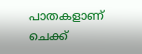പാതകളാണ് ചെക്ക്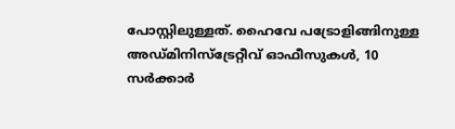പോസ്റ്റിലുള്ളത്. ഹൈവേ പട്രോളിങ്ങിനുള്ള അഡ്മിനിസ്ട്രേറ്റീവ് ഓഫീസുകൾ, 10 സർക്കാർ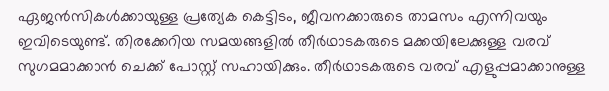ഏജൻസികൾക്കായുള്ള പ്രത്യേക കെട്ടിടം, ജീവനക്കാരുടെ താമസം എന്നിവയും ഇവിടെയുണ്ട്. തിരക്കേറിയ സമയങ്ങളിൽ തീർഥാടകരുടെ മക്കയിലേക്കുള്ള വരവ് സുഗമമാക്കാൻ ചെക്ക് പോസ്റ്റ് സഹായിക്കും. തീർഥാടകരുടെ വരവ് എളുപ്പമാക്കാനുള്ള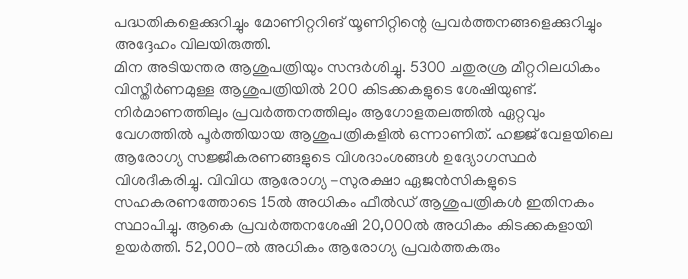പദ്ധതികളെക്കുറിച്ചും മോണിറ്ററിങ് യൂണിറ്റിന്റെ പ്രവർത്തനങ്ങളെക്കുറിച്ചും അദ്ദേഹം വിലയിരുത്തി.
മിന അടിയന്തര ആശുപത്രിയും സന്ദർശിച്ചു. 5300 ചതുരശ്ര മീറ്ററിലധികം വിസ്തീർണമുള്ള ആശുപത്രിയിൽ 200 കിടക്കകളുടെ ശേഷിയുണ്ട്. നിർമാണത്തിലും പ്രവർത്തനത്തിലും ആഗോളതലത്തിൽ ഏറ്റവും വേഗത്തിൽ പൂർത്തിയായ ആശുപത്രികളിൽ ഒന്നാണിത്. ഹജ്ജ് വേളയിലെ ആരോഗ്യ സജ്ജീകരണങ്ങളുടെ വിശദാംശങ്ങൾ ഉദ്യോഗസ്ഥർ വിശദീകരിച്ചു. വിവിധ ആരോഗ്യ -സുരക്ഷാ ഏജൻസികളുടെ സഹകരണത്തോടെ 15ൽ അധികം ഫീൽഡ് ആശുപത്രികൾ ഇതിനകം സ്ഥാപിച്ചു. ആകെ പ്രവർത്തനശേഷി 20,000ൽ അധികം കിടക്കകളായി ഉയർത്തി. 52,000-ൽ അധികം ആരോഗ്യ പ്രവർത്തകരും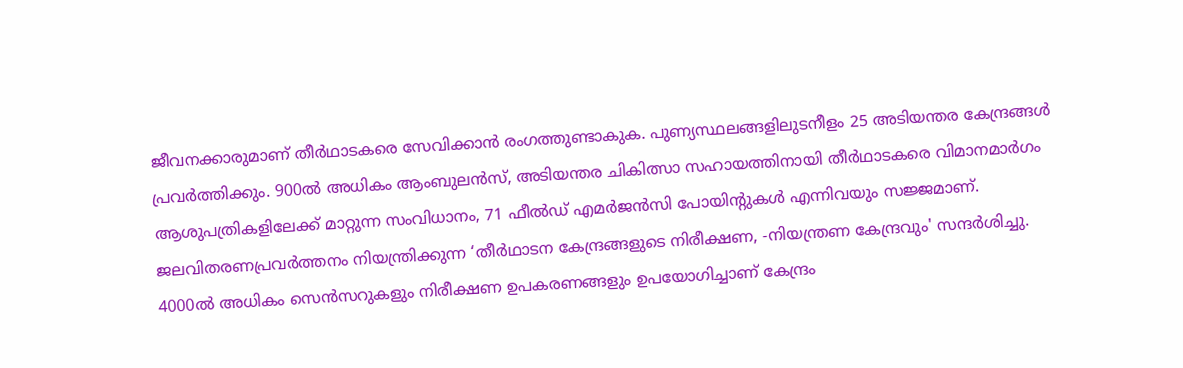ജീവനക്കാരുമാണ് തീർഥാടകരെ സേവിക്കാൻ രംഗത്തുണ്ടാകുക. പുണ്യസ്ഥലങ്ങളിലുടനീളം 25 അടിയന്തര കേന്ദ്രങ്ങൾ പ്രവർത്തിക്കും. 900ൽ അധികം ആംബുലൻസ്, അടിയന്തര ചികിത്സാ സഹായത്തിനായി തീർഥാടകരെ വിമാനമാർഗം ആശുപത്രികളിലേക്ക് മാറ്റുന്ന സംവിധാനം, 71 ഫീൽഡ് എമർജൻസി പോയിന്റുകൾ എന്നിവയും സജ്ജമാണ്.
ജലവിതരണപ്രവർത്തനം നിയന്ത്രിക്കുന്ന ‘തീർഥാടന കേന്ദ്രങ്ങളുടെ നിരീക്ഷണ, -നിയന്ത്രണ കേന്ദ്രവും' സന്ദർശിച്ചു. 4000ൽ അധികം സെൻസറുകളും നിരീക്ഷണ ഉപകരണങ്ങളും ഉപയോഗിച്ചാണ് കേന്ദ്രം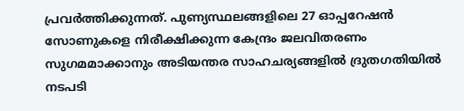പ്രവർത്തിക്കുന്നത്. പുണ്യസ്ഥലങ്ങളിലെ 27 ഓപ്പറേഷൻ സോണുകളെ നിരീക്ഷിക്കുന്ന കേന്ദ്രം ജലവിതരണം സുഗമമാക്കാനും അടിയന്തര സാഹചര്യങ്ങളിൽ ദ്രുതഗതിയിൽ നടപടി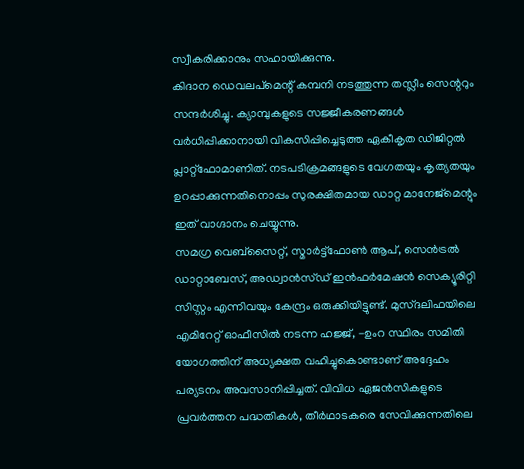സ്വീകരിക്കാനും സഹായിക്കുന്നു.
കിദാന ഡെവലപ്മെന്റ് കമ്പനി നടത്തുന്ന തസ്ലീം സെന്ററും സന്ദർശിച്ചു. ക്യാമ്പുകളുടെ സജ്ജീകരണങ്ങൾ വർധിപ്പിക്കാനായി വികസിപ്പിച്ചെടുത്ത ഏകീകൃത ഡിജിറ്റൽ പ്ലാറ്റ്ഫോമാണിത്. നടപടിക്രമങ്ങളുടെ വേഗതയും കൃത്യതയും ഉറപ്പാക്കുന്നതിനൊപ്പം സുരക്ഷിതമായ ഡാറ്റ മാനേജ്മെന്റും ഇത് വാഗ്ദാനം ചെയ്യുന്നു.
സമഗ്ര വെബ്സൈറ്റ്, സ്മാർട്ട്ഫോൺ ആപ്, സെൻട്രൽ ഡാറ്റാബേസ്, അഡ്വാൻസ്ഡ് ഇൻഫർമേഷൻ സെക്യൂരിറ്റി സിസ്റ്റം എന്നിവയും കേന്ദ്രം ഒരുക്കിയിട്ടുണ്ട്. മുസ്ദലിഫയിലെ എമിറേറ്റ് ഓഫീസിൽ നടന്ന ഹജ്ജ്, -ഉംറ സ്ഥിരം സമിതി യോഗത്തിന് അധ്യക്ഷത വഹിച്ചുകൊണ്ടാണ് അദ്ദേഹം പര്യടനം അവസാനിപ്പിച്ചത്. വിവിധ ഏജൻസികളുടെ പ്രവർത്തന പദ്ധതികൾ, തീർഥാടകരെ സേവിക്കുന്നതിലെ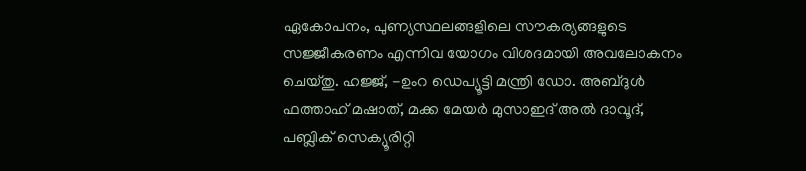ഏകോപനം, പുണ്യസ്ഥലങ്ങളിലെ സൗകര്യങ്ങളുടെ സജ്ജീകരണം എന്നിവ യോഗം വിശദമായി അവലോകനം ചെയ്തു. ഹജ്ജ്, -ഉംറ ഡെപ്യൂട്ടി മന്ത്രി ഡോ. അബ്ദുൾ ഫത്താഹ് മഷാത്, മക്ക മേയർ മുസാഇദ് അൽ ദാവൂദ്, പബ്ലിക് സെക്യൂരിറ്റി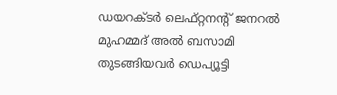ഡയറക്ടർ ലെഫ്റ്റനന്റ് ജനറൽ മുഹമ്മദ് അൽ ബസാമി തുടങ്ങിയവർ ഡെപ്യൂട്ടി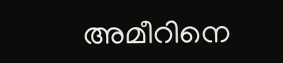അമീറിനെ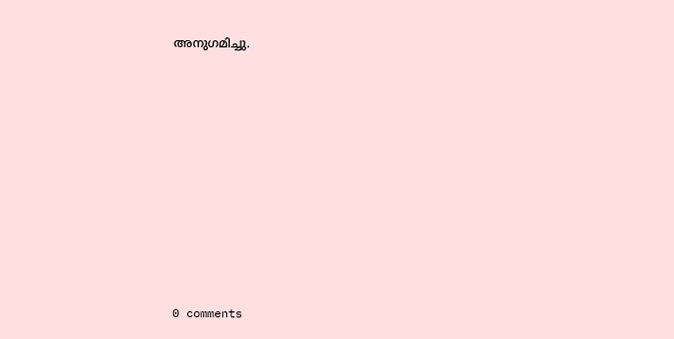അനുഗമിച്ചു.










0 comments